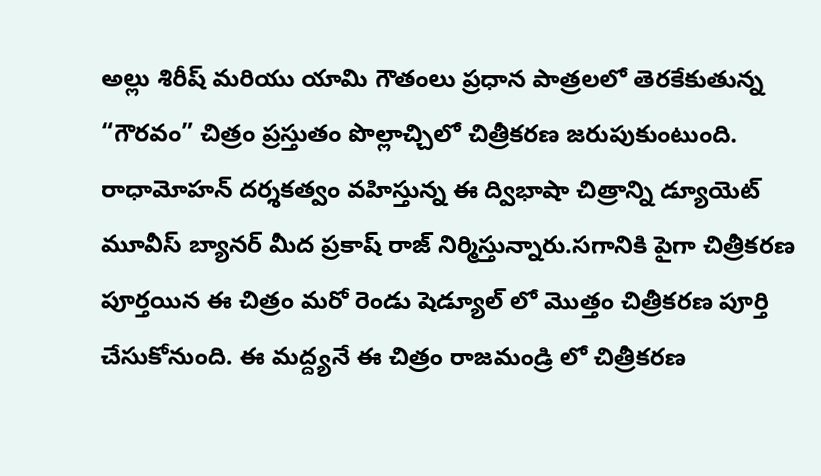అల్లు శిరీష్ మరియు యామి గౌతంలు ప్రధాన పాత్రలలో తెరకేకుతున్న “గౌరవం” చిత్రం ప్రస్తుతం పొల్లాచ్చిలో చిత్రీకరణ జరుపుకుంటుంది. రాధామోహన్ దర్శకత్వం వహిస్తున్న ఈ ద్విభాషా చిత్రాన్ని డ్యూయెట్ మూవీస్ బ్యానర్ మీద ప్రకాష్ రాజ్ నిర్మిస్తున్నారు.సగానికి పైగా చిత్రీకరణ పూర్తయిన ఈ చిత్రం మరో రెండు షెడ్యూల్ లో మొత్తం చిత్రీకరణ పూర్తి చేసుకోనుంది. ఈ మద్ద్యనే ఈ చిత్రం రాజమండ్రి లో చిత్రీకరణ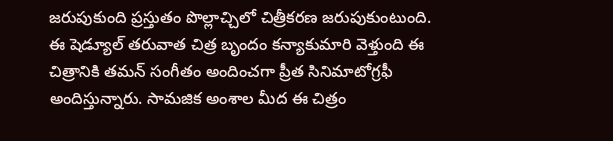జరుపుకుంది ప్రస్తుతం పొల్లాచ్చిలో చిత్రీకరణ జరుపుకుంటుంది. ఈ షెడ్యూల్ తరువాత చిత్ర బృందం కన్యాకుమారి వెళ్తుంది ఈ చిత్రానికి తమన్ సంగీతం అందించగా ప్రీత సినిమాటోగ్రఫీ అందిస్తున్నారు. సామజిక అంశాల మీద ఈ చిత్రం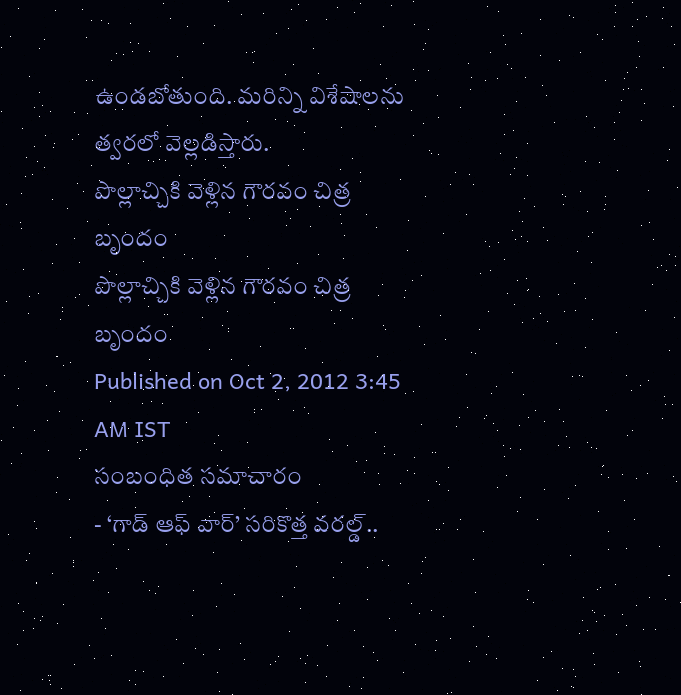ఉండబోతుంది. మరిన్ని విశేషాలను త్వరలో వెల్లడిస్తారు.
పొల్లాచ్చికి వెళ్లిన గౌరవం చిత్ర బృందం
పొల్లాచ్చికి వెళ్లిన గౌరవం చిత్ర బృందం
Published on Oct 2, 2012 3:45 AM IST
సంబంధిత సమాచారం
- ‘గాడ్ ఆఫ్ వార్’ సరికొత్త వరల్డ్..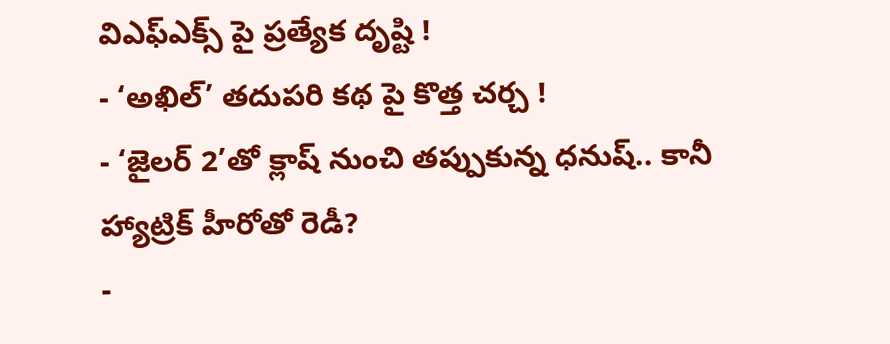విఎఫ్ఎక్స్ పై ప్రత్యేక దృష్టి !
- ‘అఖిల్’ తదుపరి కథ పై కొత్త చర్చ !
- ‘జైలర్ 2’తో క్లాష్ నుంచి తప్పుకున్న ధనుష్.. కానీ హ్యాట్రిక్ హీరోతో రెడీ?
-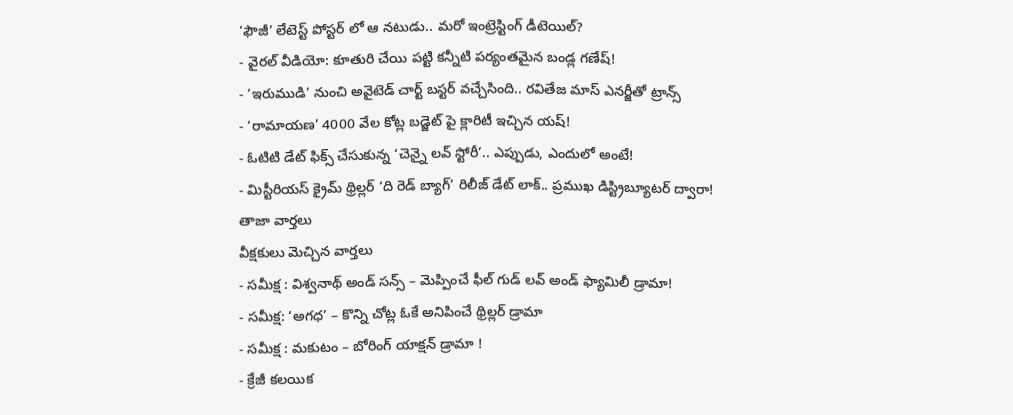‘ఫౌజీ’ లేటెస్ట్ పోస్టర్ లో ఆ నటుడు.. మరో ఇంట్రెస్టింగ్ డీటెయిల్?
- వైరల్ వీడియో: కూతురి చేయి పట్టి కన్నీటి పర్యంతమైన బండ్ల గణేష్!
- ‘ఇరుముడి’ నుంచి అవైటెడ్ చార్ట్ బస్టర్ వచ్చేసింది.. రవితేజ మాస్ ఎనర్జీతో ట్రాన్స్
- ‘రామాయణ’ 4000 వేల కోట్ల బడ్జెట్ పై క్లారిటీ ఇచ్చిన యష్!
- ఓటిటి డేట్ ఫిక్స్ చేసుకున్న ‘చెన్నై లవ్ స్టోరీ’.. ఎప్పుడు, ఎందులో అంటే!
- మిస్టీరియస్ క్రైమ్ థ్రిల్లర్ ‘ది రెడ్ బ్యాగ్’ రిలీజ్ డేట్ లాక్.. ప్రముఖ డిస్ట్రిబ్యూటర్ ద్వారా!
తాజా వార్తలు
వీక్షకులు మెచ్చిన వార్తలు
- సమీక్ష : విశ్వనాథ్ అండ్ సన్స్ – మెప్పించే ఫీల్ గుడ్ లవ్ అండ్ ఫ్యామిలీ డ్రామా!
- సమీక్ష: ‘అగధ’ – కొన్ని చోట్ల ఓకే అనిపించే థ్రిల్లర్ డ్రామా
- సమీక్ష : మకుటం – బోరింగ్ యాక్షన్ డ్రామా !
- క్రేజీ కలయిక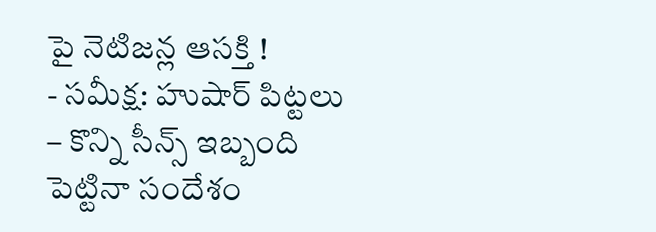పై నెటిజన్ల ఆసక్తి !
- సమీక్ష: హుషార్ పిట్టలు – కొన్ని సీన్స్ ఇబ్బంది పెట్టినా సందేశం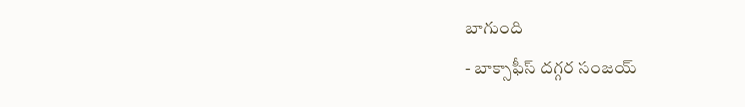బాగుంది
- బాక్సాఫీస్ దగ్గర సంజయ్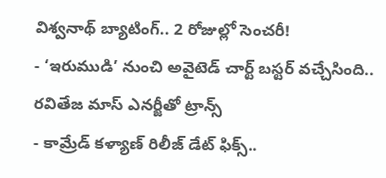విశ్వనాథ్ బ్యాటింగ్.. 2 రోజుల్లో సెంచరీ!
- ‘ఇరుముడి’ నుంచి అవైటెడ్ చార్ట్ బస్టర్ వచ్చేసింది.. రవితేజ మాస్ ఎనర్జీతో ట్రాన్స్
- కామ్రేడ్ కళ్యాణ్ రిలీజ్ డేట్ ఫిక్స్..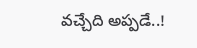వచ్చేది అప్పడే..!